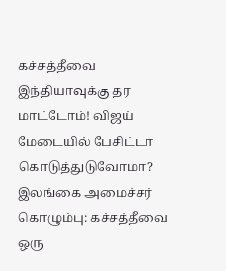கச்சத்தீவை இந்தியாவுக்கு தர மாட்டோம்! விஜய் மேடையில் பேசிட்டா கொடுத்துடுவோமா? இலங்கை அமைச்சர்
கொழும்பு: கச்சத்தீவை ஒரு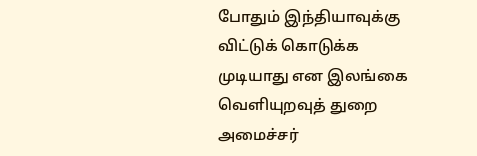போதும் இந்தியாவுக்கு விட்டுக் கொடுக்க முடியாது என இலங்கை வெளியுறவுத் துறை அமைச்சர்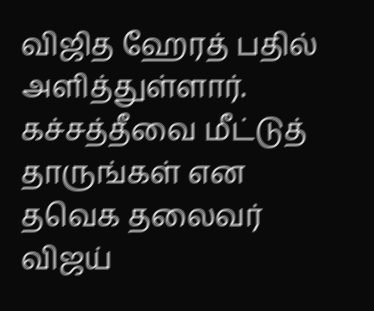விஜித ஹேரத் பதில் அளித்துள்ளார். கச்சத்தீவை மீட்டுத் தாருங்கள் என தவெக தலைவர் விஜய்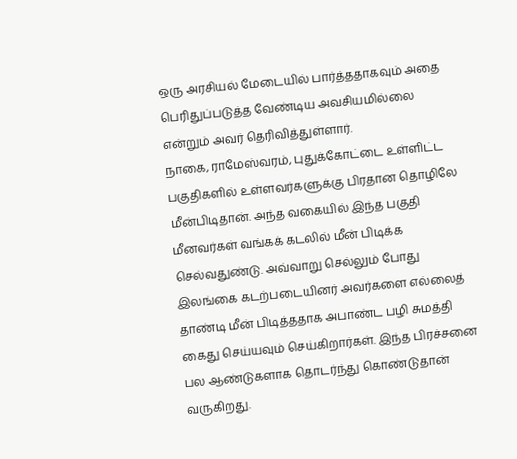ஒரு அரசியல் மேடையில் பார்த்ததாகவும் அதை பெரிதுப்படுத்த வேண்டிய அவசியமில்லை என்றும் அவர் தெரிவித்துள்ளார்.
நாகை, ராமேஸ்வரம், புதுக்கோட்டை உள்ளிட்ட பகுதிகளில் உள்ளவர்களுக்கு பிரதான தொழிலே மீன்பிடிதான். அந்த வகையில் இந்த பகுதி மீனவர்கள் வங்கக் கடலில் மீன் பிடிக்க செல்வதுண்டு. அவ்வாறு செல்லும் போது இலங்கை கடற்படையினர் அவர்களை எல்லைத் தாண்டி மீன் பிடித்ததாக அபாண்ட பழி சுமத்தி கைது செய்யவும் செய்கிறார்கள். இந்த பிரச்சனை பல ஆண்டுகளாக தொடர்ந்து கொண்டுதான் வருகிறது.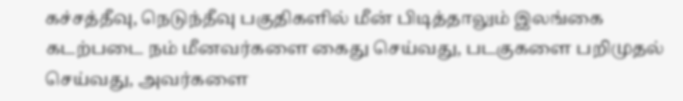கச்சத்தீவு, நெடுந்தீவு பகுதிகளில் மீன் பிடித்தாலும் இலங்கை கடற்படை நம் மீனவர்களை கைது செய்வது, படகுகளை பறிமுதல் செய்வது, அவர்களை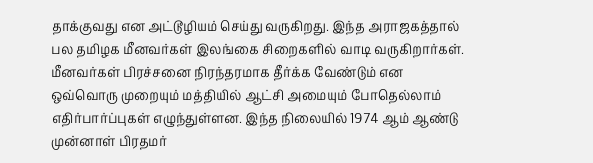தாக்குவது என அட்டூழியம் செய்து வருகிறது. இந்த அராஜகத்தால் பல தமிழக மீனவர்கள் இலங்கை சிறைகளில் வாடி வருகிறார்கள்.
மீனவர்கள் பிரச்சனை நிரந்தரமாக தீர்க்க வேண்டும் என ஒவ்வொரு முறையும் மத்தியில் ஆட்சி அமையும் போதெல்லாம் எதிர்பார்ப்புகள் எழுந்துள்ளன. இந்த நிலையில் 1974 ஆம் ஆண்டு முன்னாள் பிரதமர்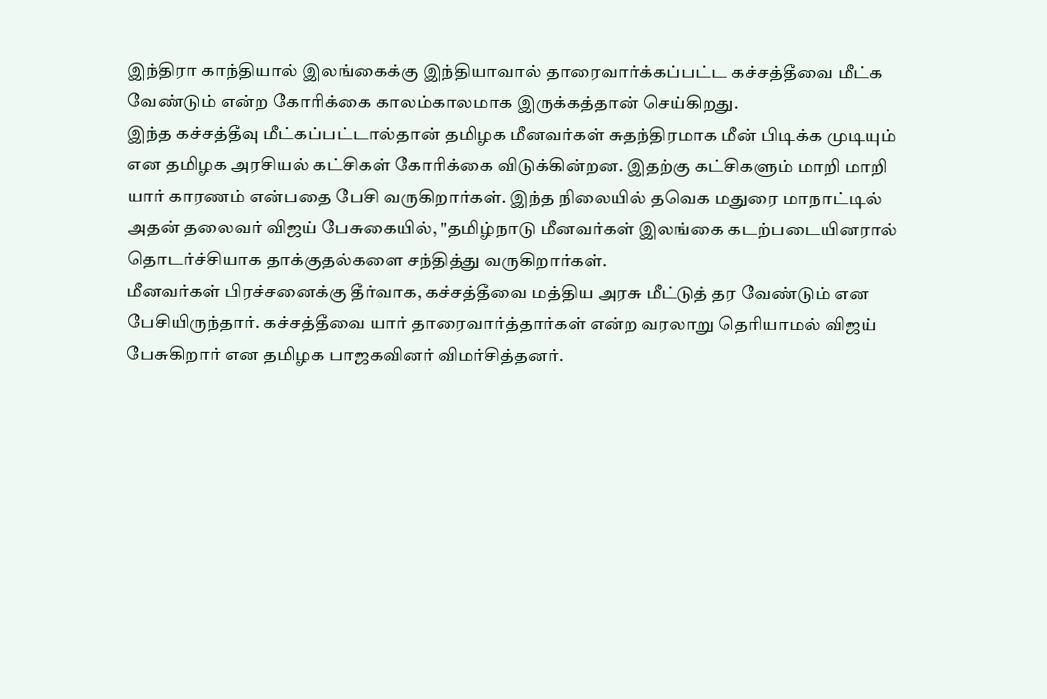இந்திரா காந்தியால் இலங்கைக்கு இந்தியாவால் தாரைவார்க்கப்பட்ட கச்சத்தீவை மீட்க வேண்டும் என்ற கோரிக்கை காலம்காலமாக இருக்கத்தான் செய்கிறது.
இந்த கச்சத்தீவு மீட்கப்பட்டால்தான் தமிழக மீனவர்கள் சுதந்திரமாக மீன் பிடிக்க முடியும் என தமிழக அரசியல் கட்சிகள் கோரிக்கை விடுக்கின்றன. இதற்கு கட்சிகளும் மாறி மாறி யார் காரணம் என்பதை பேசி வருகிறார்கள். இந்த நிலையில் தவெக மதுரை மாநாட்டில் அதன் தலைவர் விஜய் பேசுகையில், "தமிழ்நாடு மீனவர்கள் இலங்கை கடற்படையினரால் தொடர்ச்சியாக தாக்குதல்களை சந்தித்து வருகிறார்கள்.
மீனவர்கள் பிரச்சனைக்கு தீர்வாக, கச்சத்தீவை மத்திய அரசு மீட்டுத் தர வேண்டும் என பேசியிருந்தார். கச்சத்தீவை யார் தாரைவார்த்தார்கள் என்ற வரலாறு தெரியாமல் விஜய் பேசுகிறார் என தமிழக பாஜகவினர் விமர்சித்தனர்.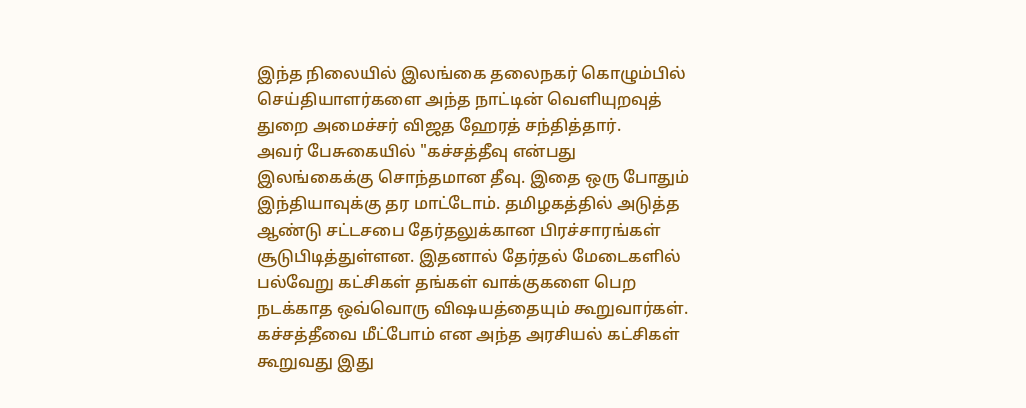இந்த நிலையில் இலங்கை தலைநகர் கொழும்பில் செய்தியாளர்களை அந்த நாட்டின் வெளியுறவுத் துறை அமைச்சர் விஜத ஹேரத் சந்தித்தார்.
அவர் பேசுகையில் "கச்சத்தீவு என்பது இலங்கைக்கு சொந்தமான தீவு. இதை ஒரு போதும் இந்தியாவுக்கு தர மாட்டோம். தமிழகத்தில் அடுத்த ஆண்டு சட்டசபை தேர்தலுக்கான பிரச்சாரங்கள் சூடுபிடித்துள்ளன. இதனால் தேர்தல் மேடைகளில் பல்வேறு கட்சிகள் தங்கள் வாக்குகளை பெற நடக்காத ஒவ்வொரு விஷயத்தையும் கூறுவார்கள்.
கச்சத்தீவை மீட்போம் என அந்த அரசியல் கட்சிகள் கூறுவது இது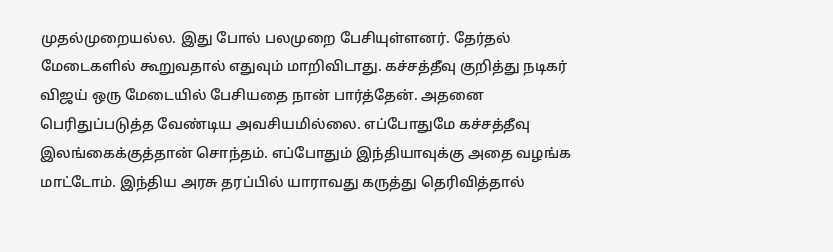முதல்முறையல்ல. இது போல் பலமுறை பேசியுள்ளனர். தேர்தல் மேடைகளில் கூறுவதால் எதுவும் மாறிவிடாது. கச்சத்தீவு குறித்து நடிகர் விஜய் ஒரு மேடையில் பேசியதை நான் பார்த்தேன். அதனை பெரிதுப்படுத்த வேண்டிய அவசியமில்லை. எப்போதுமே கச்சத்தீவு இலங்கைக்குத்தான் சொந்தம். எப்போதும் இந்தியாவுக்கு அதை வழங்க மாட்டோம். இந்திய அரசு தரப்பில் யாராவது கருத்து தெரிவித்தால்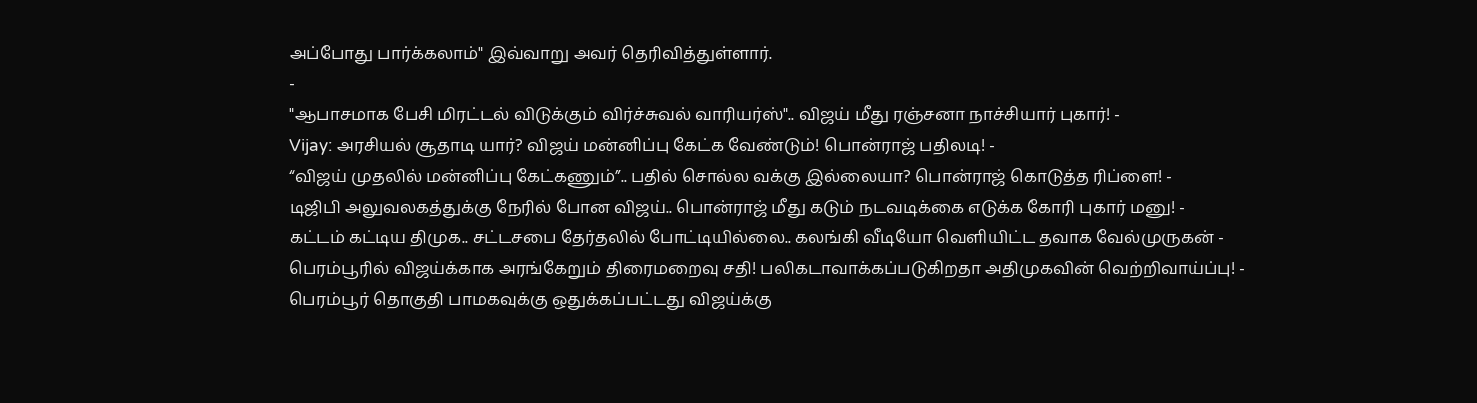அப்போது பார்க்கலாம்" இவ்வாறு அவர் தெரிவித்துள்ளார்.
-
"ஆபாசமாக பேசி மிரட்டல் விடுக்கும் விர்ச்சுவல் வாரியர்ஸ்".. விஜய் மீது ரஞ்சனா நாச்சியார் புகார்! -
Vijay: அரசியல் சூதாடி யார்? விஜய் மன்னிப்பு கேட்க வேண்டும்! பொன்ராஜ் பதிலடி! -
“விஜய் முதலில் மன்னிப்பு கேட்கணும்”.. பதில் சொல்ல வக்கு இல்லையா? பொன்ராஜ் கொடுத்த ரிப்ளை! -
டிஜிபி அலுவலகத்துக்கு நேரில் போன விஜய்.. பொன்ராஜ் மீது கடும் நடவடிக்கை எடுக்க கோரி புகார் மனு! -
கட்டம் கட்டிய திமுக.. சட்டசபை தேர்தலில் போட்டியில்லை.. கலங்கி வீடியோ வெளியிட்ட தவாக வேல்முருகன் -
பெரம்பூரில் விஜய்க்காக அரங்கேறும் திரைமறைவு சதி! பலிகடாவாக்கப்படுகிறதா அதிமுகவின் வெற்றிவாய்ப்பு! -
பெரம்பூர் தொகுதி பாமகவுக்கு ஒதுக்கப்பட்டது விஜய்க்கு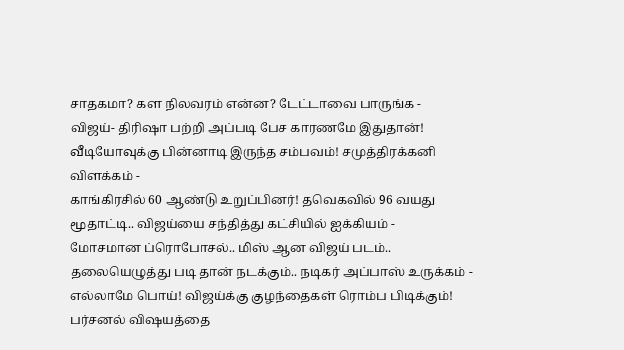சாதகமா? கள நிலவரம் என்ன? டேட்டாவை பாருங்க -
விஜய்- திரிஷா பற்றி அப்படி பேச காரணமே இதுதான்! வீடியோவுக்கு பின்னாடி இருந்த சம்பவம்! சமுத்திரக்கனி விளக்கம் -
காங்கிரசில் 60 ஆண்டு உறுப்பினர்! தவெகவில் 96 வயது மூதாட்டி.. விஜய்யை சந்தித்து கட்சியில் ஐக்கியம் -
மோசமான ப்ரொபோசல்.. மிஸ் ஆன விஜய் படம்.. தலையெழுத்து படி தான் நடக்கும்.. நடிகர் அப்பாஸ் உருக்கம் -
எல்லாமே பொய்! விஜய்க்கு குழந்தைகள் ரொம்ப பிடிக்கும்! பர்சனல் விஷயத்தை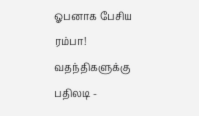ஓபனாக பேசிய ரம்பா! வதந்திகளுக்கு பதிலடி -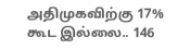அதிமுகவிற்கு 17% கூட இல்லை.. 146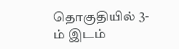தொகுதியில் 3-ம் இடம்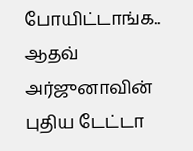போயிட்டாங்க.. ஆதவ் அர்ஜுனாவின் புதிய டேட்டா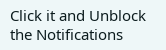Click it and Unblock the Notifications